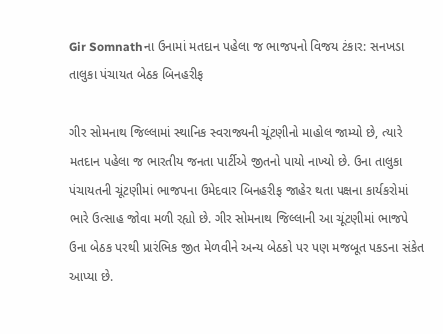Gir Somnathના ઉનામાં મતદાન પહેલા જ ભાજપનો વિજય ટંકાર: સનખડા તાલુકા પંચાયત બેઠક બિનહરીફ

ગીર સોમનાથ જિલ્લામાં સ્થાનિક સ્વરાજ્યની ચૂંટણીનો માહોલ જામ્યો છે, ત્યારે મતદાન પહેલા જ ભારતીય જનતા પાર્ટીએ જીતનો પાયો નાખ્યો છે. ઉના તાલુકા પંચાયતની ચૂંટણીમાં ભાજપના ઉમેદવાર બિનહરીફ જાહેર થતા પક્ષના કાર્યકરોમાં ભારે ઉત્સાહ જોવા મળી રહ્યો છે. ગીર સોમનાથ જિલ્લાની આ ચૂંટણીમાં ભાજપે ઉના બેઠક પરથી પ્રારંભિક જીત મેળવીને અન્ય બેઠકો પર પણ મજબૂત પકડના સંકેત આપ્યા છે.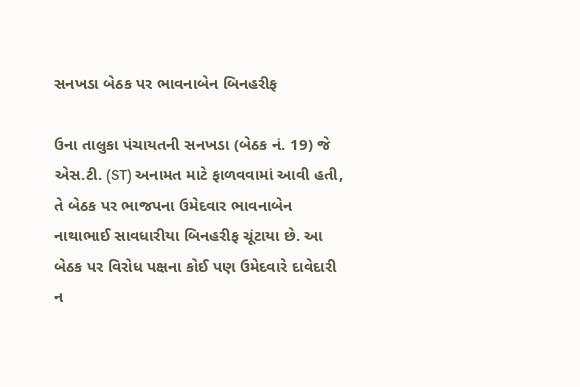સનખડા બેઠક પર ભાવનાબેન બિનહરીફ

ઉના તાલુકા પંચાયતની સનખડા (બેઠક નં. 19) જે એસ.ટી. (ST) અનામત માટે ફાળવવામાં આવી હતી, તે બેઠક પર ભાજપના ઉમેદવાર ભાવનાબેન નાથાભાઈ સાવધારીયા બિનહરીફ ચૂંટાયા છે. આ બેઠક પર વિરોધ પક્ષના કોઈ પણ ઉમેદવારે દાવેદારી ન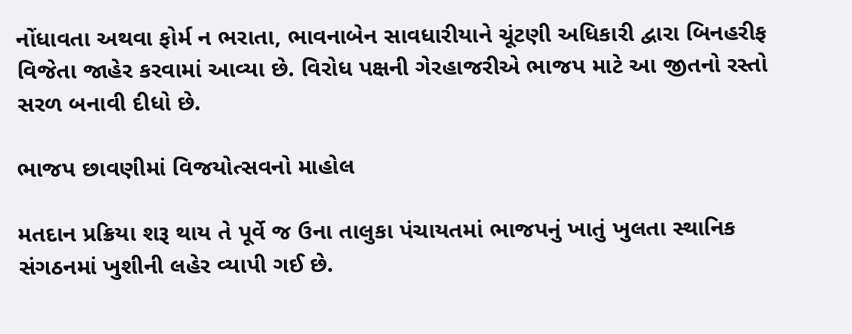નોંધાવતા અથવા ફોર્મ ન ભરાતા, ભાવનાબેન સાવધારીયાને ચૂંટણી અધિકારી દ્વારા બિનહરીફ વિજેતા જાહેર કરવામાં આવ્યા છે. વિરોધ પક્ષની ગેરહાજરીએ ભાજપ માટે આ જીતનો રસ્તો સરળ બનાવી દીધો છે.

ભાજપ છાવણીમાં વિજયોત્સવનો માહોલ

મતદાન પ્રક્રિયા શરૂ થાય તે પૂર્વે જ ઉના તાલુકા પંચાયતમાં ભાજપનું ખાતું ખુલતા સ્થાનિક સંગઠનમાં ખુશીની લહેર વ્યાપી ગઈ છે.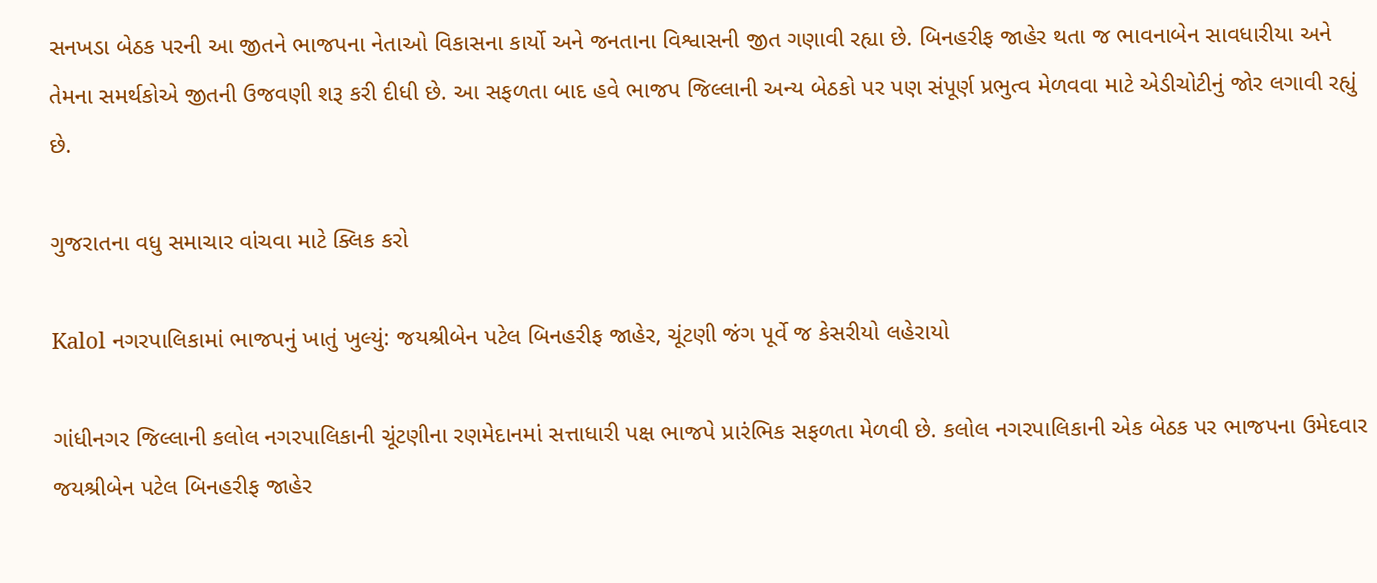સનખડા બેઠક પરની આ જીતને ભાજપના નેતાઓ વિકાસના કાર્યો અને જનતાના વિશ્વાસની જીત ગણાવી રહ્યા છે. બિનહરીફ જાહેર થતા જ ભાવનાબેન સાવધારીયા અને તેમના સમર્થકોએ જીતની ઉજવણી શરૂ કરી દીધી છે. આ સફળતા બાદ હવે ભાજપ જિલ્લાની અન્ય બેઠકો પર પણ સંપૂર્ણ પ્રભુત્વ મેળવવા માટે એડીચોટીનું જોર લગાવી રહ્યું છે.

ગુજરાતના વધુ સમાચાર વાંચવા માટે ક્લિક કરો

Kalol નગરપાલિકામાં ભાજપનું ખાતું ખુલ્યું: જયશ્રીબેન પટેલ બિનહરીફ જાહેર, ચૂંટણી જંગ પૂર્વે જ કેસરીયો લહેરાયો

ગાંધીનગર જિલ્લાની કલોલ નગરપાલિકાની ચૂંટણીના રણમેદાનમાં સત્તાધારી પક્ષ ભાજપે પ્રારંભિક સફળતા મેળવી છે. કલોલ નગરપાલિકાની એક બેઠક પર ભાજપના ઉમેદવાર જયશ્રીબેન પટેલ બિનહરીફ જાહેર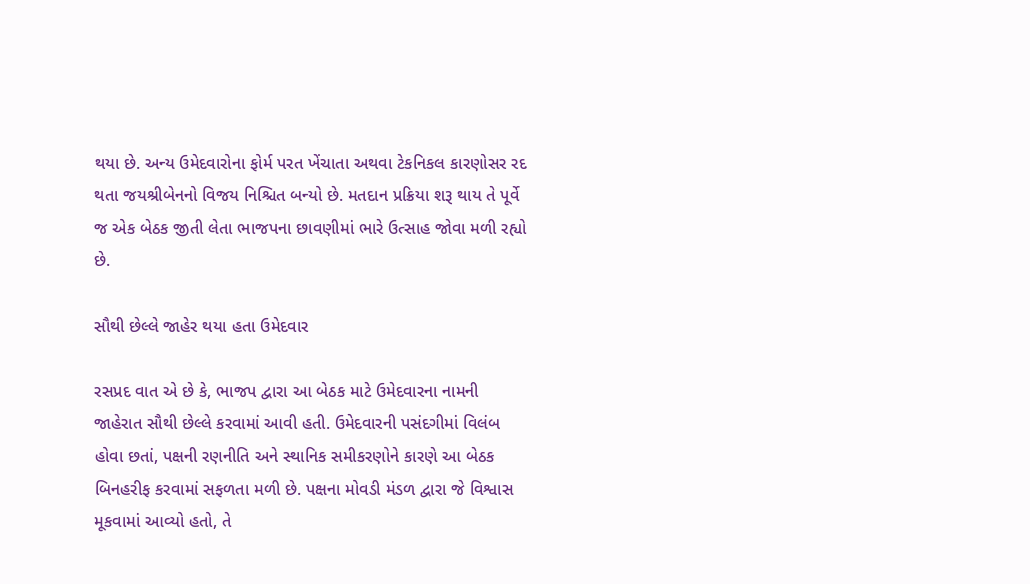થયા છે. અન્ય ઉમેદવારોના ફોર્મ પરત ખેંચાતા અથવા ટેકનિકલ કારણોસર રદ થતા જયશ્રીબેનનો વિજય નિશ્ચિત બન્યો છે. મતદાન પ્રક્રિયા શરૂ થાય તે પૂર્વે જ એક બેઠક જીતી લેતા ભાજપના છાવણીમાં ભારે ઉત્સાહ જોવા મળી રહ્યો છે.

સૌથી છેલ્લે જાહેર થયા હતા ઉમેદવાર

રસપ્રદ વાત એ છે કે, ભાજપ દ્વારા આ બેઠક માટે ઉમેદવારના નામની જાહેરાત સૌથી છેલ્લે કરવામાં આવી હતી. ઉમેદવારની પસંદગીમાં વિલંબ હોવા છતાં, પક્ષની રણનીતિ અને સ્થાનિક સમીકરણોને કારણે આ બેઠક બિનહરીફ કરવામાં સફળતા મળી છે. પક્ષના મોવડી મંડળ દ્વારા જે વિશ્વાસ મૂકવામાં આવ્યો હતો, તે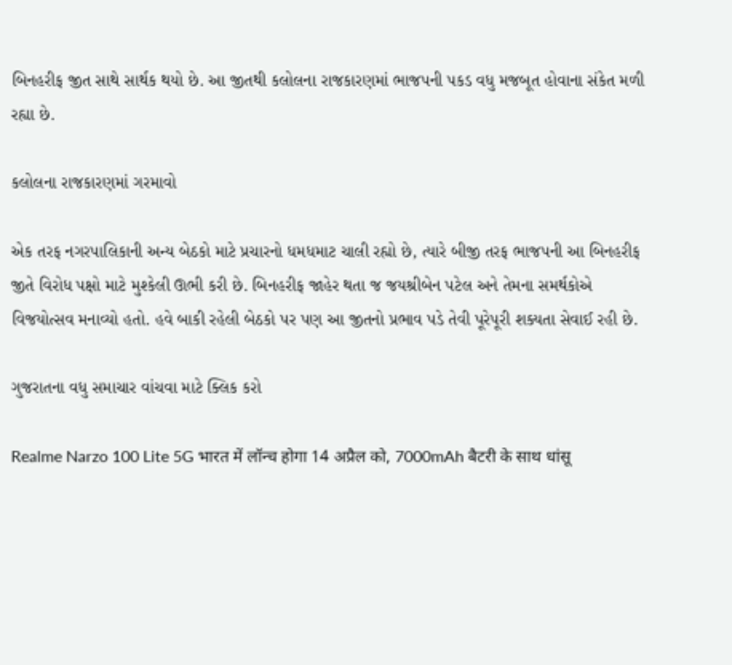બિનહરીફ જીત સાથે સાર્થક થયો છે. આ જીતથી કલોલના રાજકારણમાં ભાજપની પકડ વધુ મજબૂત હોવાના સંકેત મળી રહ્યા છે.

કલોલના રાજકારણમાં ગરમાવો

એક તરફ નગરપાલિકાની અન્ય બેઠકો માટે પ્રચારનો ધમધમાટ ચાલી રહ્યો છે, ત્યારે બીજી તરફ ભાજપની આ બિનહરીફ જીતે વિરોધ પક્ષો માટે મુશ્કેલી ઊભી કરી છે. બિનહરીફ જાહેર થતા જ જયશ્રીબેન પટેલ અને તેમના સમર્થકોએ વિજયોત્સવ મનાવ્યો હતો. હવે બાકી રહેલી બેઠકો પર પણ આ જીતનો પ્રભાવ પડે તેવી પૂરેપૂરી શક્યતા સેવાઈ રહી છે.

ગુજરાતના વધુ સમાચાર વાંચવા માટે ક્લિક કરો

Realme Narzo 100 Lite 5G भारत में लॉन्च होगा 14 अप्रैल को, 7000mAh बैटरी के साथ धांसू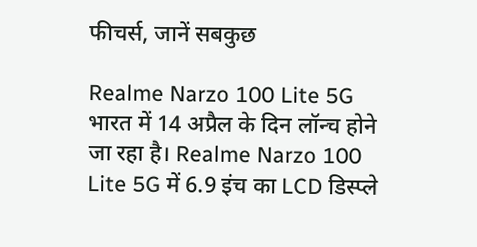फीचर्स, जानें सबकुछ

Realme Narzo 100 Lite 5G भारत में 14 अप्रैल के दिन लॉन्च होने जा रहा है। Realme Narzo 100 Lite 5G में 6.9 इंच का LCD डिस्प्ले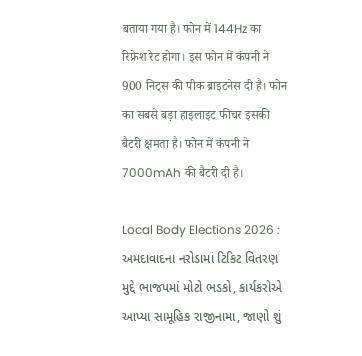बताया गया है। फोन में 144Hz का रिफ्रेश रेट होगा। इस फोन में कंपनी ने 900 निट्स की पीक ब्राइटनेस दी है। फोन का सबसे बड़ा हाइलाइट फीचर इसकी बैटरी क्षमता है। फोन में कंपनी ने 7000mAh की बैटरी दी है।

Local Body Elections 2026 : અમદાવાદના નરોડામાં ટિકિટ વિતરણ મુદ્દે ભાજપમાં મોટો ભડકો, કાર્યકરોએ આપ્યા સામૂહિક રાજીનામા, જાણો શું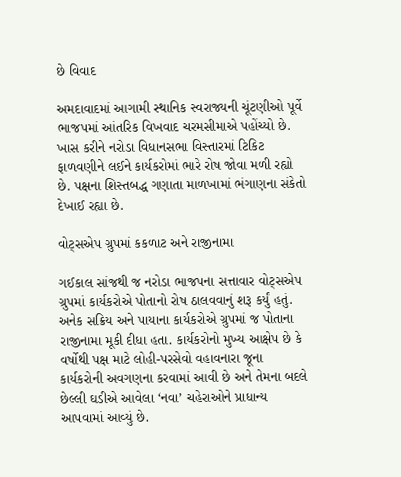છે વિવાદ

અમદાવાદમાં આગામી સ્થાનિક સ્વરાજ્યની ચૂંટણીઓ પૂર્વે ભાજપમાં આંતરિક વિખવાદ ચરમસીમાએ પહોંચ્યો છે. ખાસ કરીને નરોડા વિધાનસભા વિસ્તારમાં ટિકિટ ફાળવણીને લઈને કાર્યકરોમાં ભારે રોષ જોવા મળી રહ્યો છે. પક્ષના શિસ્તબદ્ધ ગણાતા માળખામાં ભંગાણના સંકેતો દેખાઈ રહ્યા છે.

વોટ્સએપ ગ્રુપમાં કકળાટ અને રાજીનામા

ગઈકાલ સાંજથી જ નરોડા ભાજપના સત્તાવાર વોટ્સએપ ગ્રુપમાં કાર્યકરોએ પોતાનો રોષ ઠાલવવાનું શરૂ કર્યું હતું. અનેક સક્રિય અને પાયાના કાર્યકરોએ ગ્રુપમાં જ પોતાના રાજીનામા મૂકી દીધા હતા. કાર્યકરોનો મુખ્ય આક્ષેપ છે કે વર્ષોથી પક્ષ માટે લોહી-પરસેવો વહાવનારા જૂના કાર્યકરોની અવગણના કરવામાં આવી છે અને તેમના બદલે છેલ્લી ઘડીએ આવેલા ‘નવા’ ચહેરાઓને પ્રાધાન્ય આપવામાં આવ્યું છે.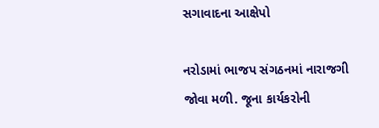સગાવાદના આક્ષેપો

નરોડામાં ભાજપ સંગઠનમાં નારાજગી જોવા મળી. જૂના કાર્યકરોની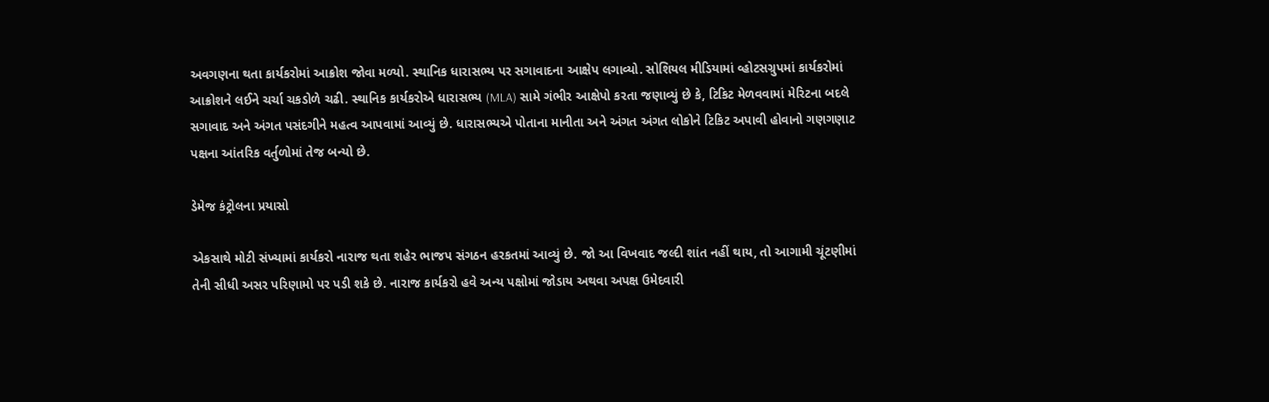અવગણના થતા કાર્યકરોમાં આક્રોશ જોવા મળ્યો. સ્થાનિક ધારાસભ્ય પર સગાવાદના આક્ષેપ લગાવ્યો. સોશિયલ મીડિયામાં વ્હોટસગ્રુપમાં કાર્યકરોમાં આક્રોશને લઈને ચર્ચા ચકડોળે ચઢી. સ્થાનિક કાર્યકરોએ ધારાસભ્ય (MLA) સામે ગંભીર આક્ષેપો કરતા જણાવ્યું છે કે, ટિકિટ મેળવવામાં મેરિટના બદલે સગાવાદ અને અંગત પસંદગીને મહત્વ આપવામાં આવ્યું છે. ધારાસભ્યએ પોતાના માનીતા અને અંગત અંગત લોકોને ટિકિટ અપાવી હોવાનો ગણગણાટ પક્ષના આંતરિક વર્તુળોમાં તેજ બન્યો છે.

ડેમેજ કંટ્રોલના પ્રયાસો

એકસાથે મોટી સંખ્યામાં કાર્યકરો નારાજ થતા શહેર ભાજપ સંગઠન હરકતમાં આવ્યું છે. જો આ વિખવાદ જલ્દી શાંત નહીં થાય, તો આગામી ચૂંટણીમાં તેની સીધી અસર પરિણામો પર પડી શકે છે. નારાજ કાર્યકરો હવે અન્ય પક્ષોમાં જોડાય અથવા અપક્ષ ઉમેદવારી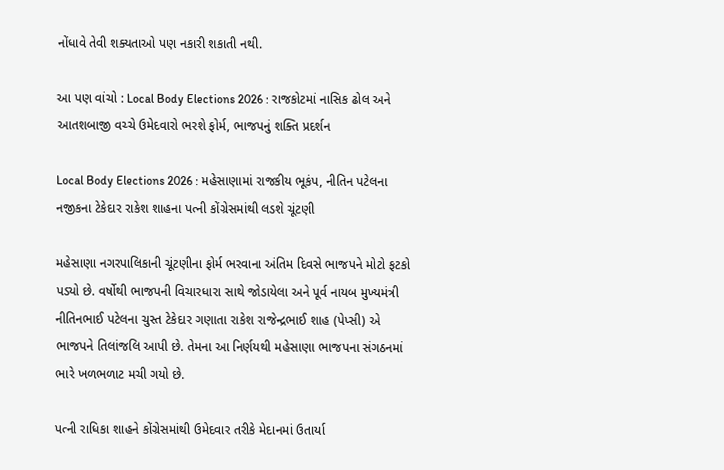નોંધાવે તેવી શક્યતાઓ પણ નકારી શકાતી નથી.

આ પણ વાંચો : Local Body Elections 2026 : રાજકોટમાં નાસિક ઢોલ અને આતશબાજી વચ્ચે ઉમેદવારો ભરશે ફોર્મ, ભાજપનું શક્તિ પ્રદર્શન

Local Body Elections 2026 : મહેસાણામાં રાજકીય ભૂકંપ, નીતિન પટેલના નજીકના ટેકેદાર રાકેશ શાહના પત્ની કોંગ્રેસમાંથી લડશે ચૂંટણી

મહેસાણા નગરપાલિકાની ચૂંટણીના ફોર્મ ભરવાના અંતિમ દિવસે ભાજપને મોટો ફટકો પડ્યો છે. વર્ષોથી ભાજપની વિચારધારા સાથે જોડાયેલા અને પૂર્વ નાયબ મુખ્યમંત્રી નીતિનભાઈ પટેલના ચુસ્ત ટેકેદાર ગણાતા રાકેશ રાજેન્દ્રભાઈ શાહ (પેપ્સી) એ ભાજપને તિલાંજલિ આપી છે. તેમના આ નિર્ણયથી મહેસાણા ભાજપના સંગઠનમાં ભારે ખળભળાટ મચી ગયો છે.

પત્ની રાધિકા શાહને કોંગ્રેસમાંથી ઉમેદવાર તરીકે મેદાનમાં ઉતાર્યા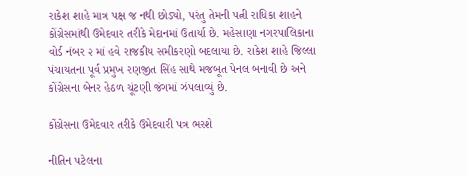રાકેશ શાહે માત્ર પક્ષ જ નથી છોડ્યો, પરંતુ તેમની પત્ની રાધિકા શાહને કોંગ્રેસમાંથી ઉમેદવાર તરીકે મેદાનમાં ઉતાર્યા છે. મહેસાણા નગરપાલિકાના વોર્ડ નંબર ૨ માં હવે રાજકીય સમીકરણો બદલાયા છે. રાકેશ શાહે જિલ્લા પંચાયતના પૂર્વ પ્રમુખ રણજીત સિંહ સાથે મજબૂત પેનલ બનાવી છે અને કોંગ્રેસના બેનર હેઠળ ચૂંટણી જંગમાં ઝંપલાવ્યું છે.

કોંગ્રેસના ઉમેદવાર તરીકે ઉમેદવારી પત્ર ભરશે

નીતિન પટેલના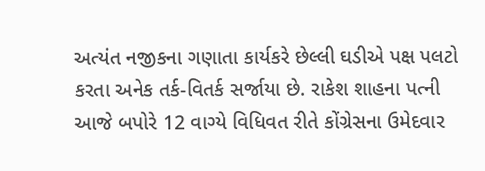અત્યંત નજીકના ગણાતા કાર્યકરે છેલ્લી ઘડીએ પક્ષ પલટો કરતા અનેક તર્ક-વિતર્ક સર્જાયા છે. રાકેશ શાહના પત્ની આજે બપોરે 12 વાગ્યે વિધિવત રીતે કોંગ્રેસના ઉમેદવાર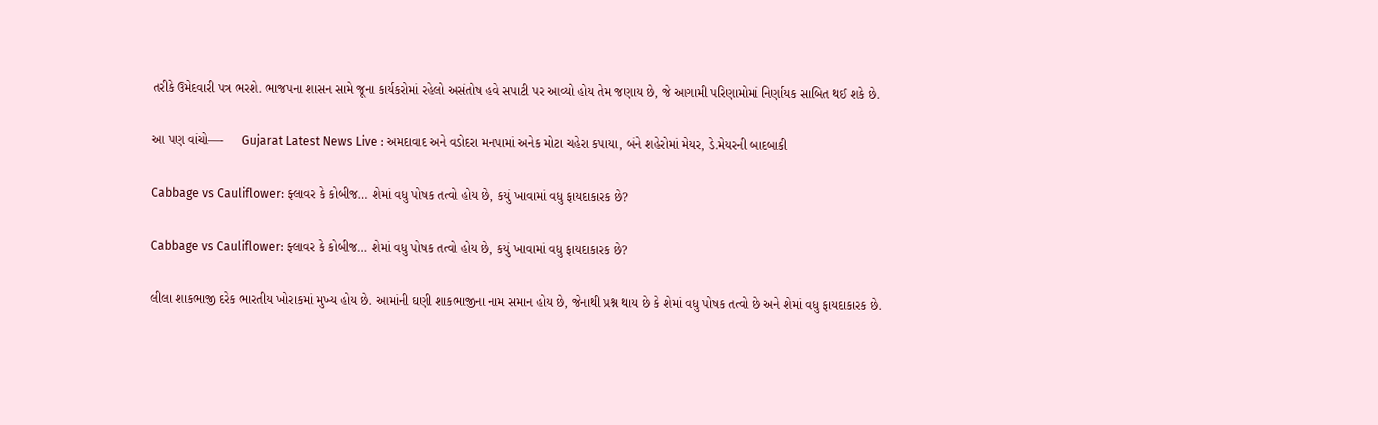તરીકે ઉમેદવારી પત્ર ભરશે. ભાજપના શાસન સામે જૂના કાર્યકરોમાં રહેલો અસંતોષ હવે સપાટી પર આવ્યો હોય તેમ જણાય છે, જે આગામી પરિણામોમાં નિર્ણાયક સાબિત થઈ શકે છે.

આ પણ વાંચો—-     Gujarat Latest News Live : અમદાવાદ અને વડોદરા મનપામાં અનેક મોટા ચહેરા કપાયા, બંને શહેરોમાં મેયર, ડે.મેયરની બાદબાકી

Cabbage vs Cauliflower: ફ્લાવર કે કોબીજ… શેમાં વધુ પોષક તત્વો હોય છે, કયું ખાવામાં વધુ ફાયદાકારક છે?

Cabbage vs Cauliflower: ફ્લાવર કે કોબીજ… શેમાં વધુ પોષક તત્વો હોય છે, કયું ખાવામાં વધુ ફાયદાકારક છે?

લીલા શાકભાજી દરેક ભારતીય ખોરાકમાં મુખ્ય હોય છે. આમાંની ઘણી શાકભાજીના નામ સમાન હોય છે, જેનાથી પ્રશ્ન થાય છે કે શેમાં વધુ પોષક તત્વો છે અને શેમાં વધુ ફાયદાકારક છે.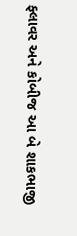ફ્લાવર અને કોબીજ આ બે શાકભાજી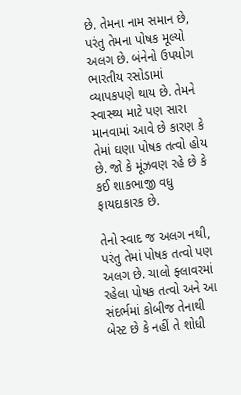છે. તેમના નામ સમાન છે, પરંતુ તેમના પોષક મૂલ્યો અલગ છે. બંનેનો ઉપયોગ ભારતીય રસોડામાં વ્યાપકપણે થાય છે. તેમને સ્વાસ્થ્ય માટે પણ સારા માનવામાં આવે છે કારણ કે તેમાં ઘણા પોષક તત્વો હોય છે. જો કે મૂંઝવણ રહે છે કે કઈ શાકભાજી વધુ ફાયદાકારક છે.

તેનો સ્વાદ જ અલગ નથી, પરંતુ તેમાં પોષક તત્વો પણ અલગ છે. ચાલો ફ્લાવરમાં રહેલા પોષક તત્વો અને આ સંદર્ભમાં કોબીજ તેનાથી બેસ્ટ છે કે નહીં તે શોધી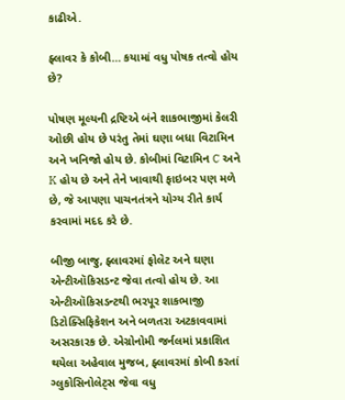કાઢીએ.

ફ્લાવર કે કોબી… કયામાં વધુ પોષક તત્વો હોય છે?

પોષણ મૂલ્યની દ્રષ્ટિએ બંને શાકભાજીમાં કેલરી ઓછી હોય છે પરંતુ તેમાં ઘણા બધા વિટામિન અને ખનિજો હોય છે. કોબીમાં વિટામિન C અને K હોય છે અને તેને ખાવાથી ફાઇબર પણ મળે છે, જે આપણા પાચનતંત્રને યોગ્ય રીતે કાર્ય કરવામાં મદદ કરે છે.

બીજી બાજુ, ફ્લાવરમાં ફોલેટ અને ઘણા એન્ટીઑકિસડન્ટ જેવા તત્વો હોય છે. આ એન્ટીઑકિસડન્ટથી ભરપૂર શાકભાજી ડિટોક્સિફિકેશન અને બળતરા અટકાવવામાં અસરકારક છે. એગ્રોનોમી જર્નલમાં પ્રકાશિત થયેલા અહેવાલ મુજબ, ફ્લાવરમાં કોબી કરતાં ગ્લુકોસિનોલેટ્સ જેવા વધુ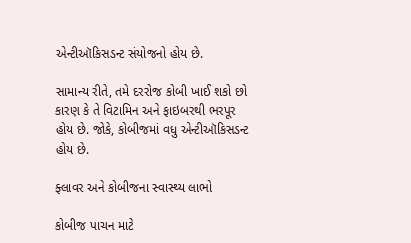એન્ટીઑકિસડન્ટ સંયોજનો હોય છે.

સામાન્ય રીતે, તમે દરરોજ કોબી ખાઈ શકો છો કારણ કે તે વિટામિન અને ફાઇબરથી ભરપૂર હોય છે. જોકે, કોબીજમાં વધુ એન્ટીઑકિસડન્ટ હોય છે.

ફ્લાવર અને કોબીજના સ્વાસ્થ્ય લાભો

કોબીજ પાચન માટે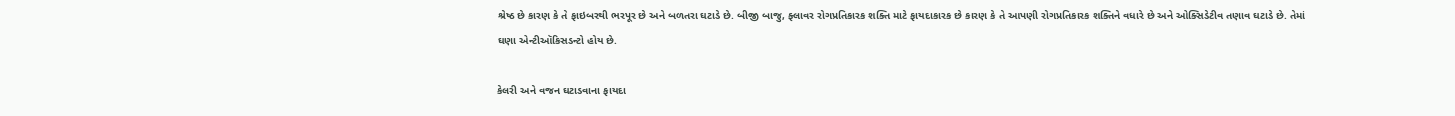શ્રેષ્ઠ છે કારણ કે તે ફાઇબરથી ભરપૂર છે અને બળતરા ઘટાડે છે. બીજી બાજુ, ફ્લાવર રોગપ્રતિકારક શક્તિ માટે ફાયદાકારક છે કારણ કે તે આપણી રોગપ્રતિકારક શક્તિને વધારે છે અને ઓક્સિડેટીવ તણાવ ઘટાડે છે. તેમાં ઘણા એન્ટીઑકિસડન્ટો હોય છે.

કેલરી અને વજન ઘટાડવાના ફાયદા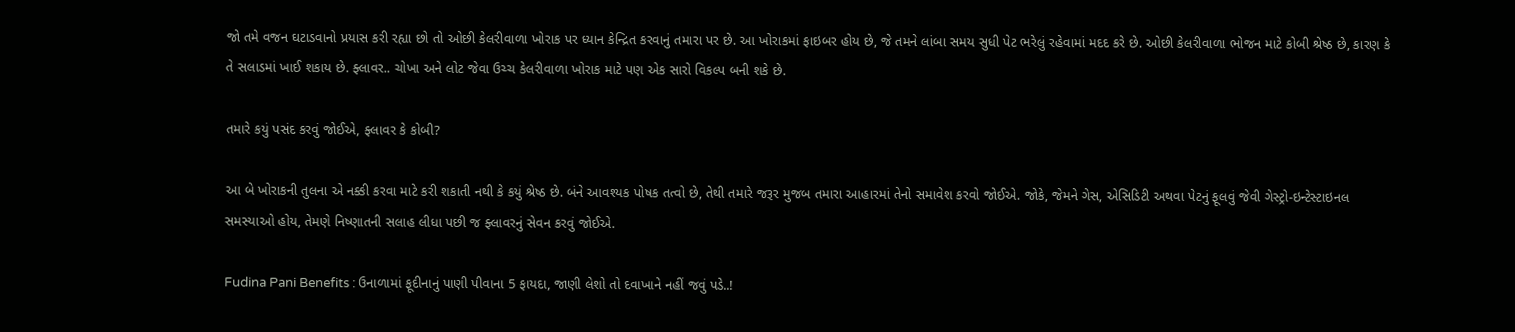જો તમે વજન ઘટાડવાનો પ્રયાસ કરી રહ્યા છો તો ઓછી કેલરીવાળા ખોરાક પર ધ્યાન કેન્દ્રિત કરવાનું તમારા પર છે. આ ખોરાકમાં ફાઇબર હોય છે, જે તમને લાંબા સમય સુધી પેટ ભરેલું રહેવામાં મદદ કરે છે. ઓછી કેલરીવાળા ભોજન માટે કોબી શ્રેષ્ઠ છે, કારણ કે તે સલાડમાં ખાઈ શકાય છે. ફ્લાવર.. ચોખા અને લોટ જેવા ઉચ્ચ કેલરીવાળા ખોરાક માટે પણ એક સારો વિકલ્પ બની શકે છે.

તમારે કયું પસંદ કરવું જોઈએ, ફ્લાવર કે કોબી?

આ બે ખોરાકની તુલના એ નક્કી કરવા માટે કરી શકાતી નથી કે કયું શ્રેષ્ઠ છે. બંને આવશ્યક પોષક તત્વો છે, તેથી તમારે જરૂર મુજબ તમારા આહારમાં તેનો સમાવેશ કરવો જોઈએ. જોકે, જેમને ગેસ, એસિડિટી અથવા પેટનું ફૂલવું જેવી ગેસ્ટ્રો-ઇન્ટેસ્ટાઇનલ સમસ્યાઓ હોય, તેમણે નિષ્ણાતની સલાહ લીધા પછી જ ફ્લાવરનું સેવન કરવું જોઈએ.

Fudina Pani Benefits : ઉનાળામાં ફૂદીનાનું પાણી પીવાના 5 ફાયદા, જાણી લેશો તો દવાખાને નહીં જવું પડે..!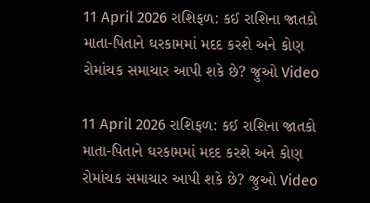11 April 2026 રાશિફળ: કઈ રાશિના જાતકો માતા-પિતાને ઘરકામમાં મદદ કરશે અને કોણ રોમાંચક સમાચાર આપી શકે છે? જુઓ Video

11 April 2026 રાશિફળ: કઈ રાશિના જાતકો માતા-પિતાને ઘરકામમાં મદદ કરશે અને કોણ રોમાંચક સમાચાર આપી શકે છે? જુઓ Video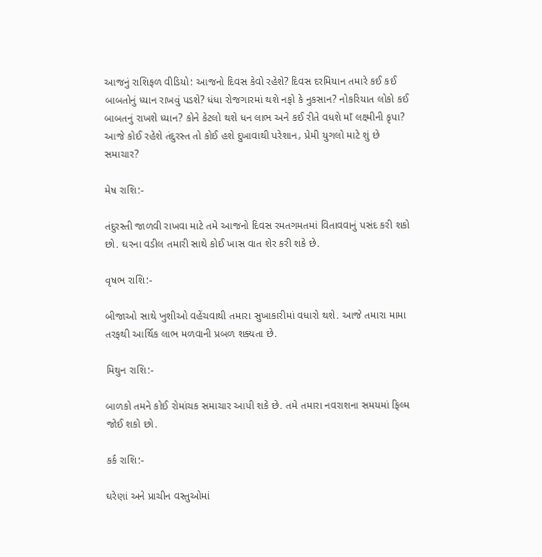આજનું રાશિફળ વીડિયો: આજનો દિવસ કેવો રહેશે? દિવસ દરમિયાન તમારે કઈ કઈ બાબતોનું ધ્યાન રાખવું પડશે? ધંધા રોજગારમાં થશે નફો કે નુકસાન? નોકરિયાત લોકો કઈ બાબતનું રાખશે ધ્યાન? કોને કેટલો થશે ધન લાભ અને કઈ રીતે વધશે માઁ લક્ષ્મીની કૃપા? આજે કોઈ રહેશે તંદુરસ્ત તો કોઈ હશે દુખાવાથી પરેશાન, પ્રેમી યુગલો માટે શું છે સમાચાર?

મેષ રાશિ:-

તંદુરસ્તી જાળવી રાખવા માટે તમે આજનો દિવસ રમતગમતમાં વિતાવવાનું પસંદ કરી શકો છો. ઘરના વડીલ તમારી સાથે કોઈ ખાસ વાત શેર કરી શકે છે.

વૃષભ રાશિ:-

બીજાઓ સાથે ખુશીઓ વહેંચવાથી તમારા સુખાકારીમાં વધારો થશે. આજે તમારા મામા તરફથી આર્થિક લાભ મળવાની પ્રબળ શક્યતા છે.

મિથુન રાશિ:-

બાળકો તમને કોઈ રોમાંચક સમાચાર આપી શકે છે. તમે તમારા નવરાશના સમયમાં ફિલ્મ જોઈ શકો છો.

કર્ક રાશિ:-

ઘરેણાં અને પ્રાચીન વસ્તુઓમાં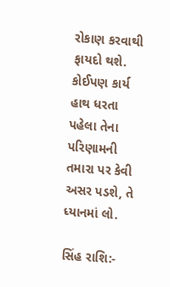રોકાણ કરવાથી ફાયદો થશે. કોઈપણ કાર્ય હાથ ધરતા પહેલા તેના પરિણામની તમારા પર કેવી અસર પડશે, તે ધ્યાનમાં લો.

સિંહ રાશિ:-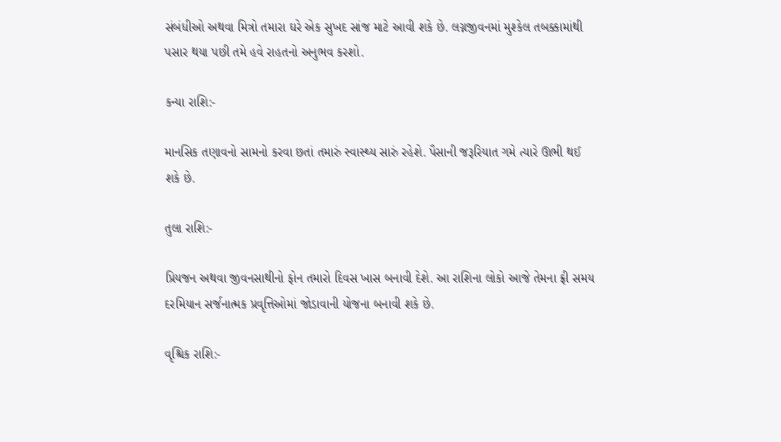સંબંધીઓ અથવા મિત્રો તમારા ઘરે એક સુખદ સાંજ માટે આવી શકે છે. લગ્નજીવનમાં મુશ્કેલ તબક્કામાંથી પસાર થયા પછી તમે હવે રાહતનો અનુભવ કરશો.

કન્યા રાશિ:-

માનસિક તણાવનો સામનો કરવા છતાં તમારું સ્વાસ્થ્ય સારું રહેશે. પૈસાની જરૂરિયાત ગમે ત્યારે ઊભી થઈ શકે છે.

તુલા રાશિ:-

પ્રિયજન અથવા જીવનસાથીનો ફોન તમારો દિવસ ખાસ બનાવી દેશે. આ રાશિના લોકો આજે તેમના ફ્રી સમય દરમિયાન સર્જનાત્મક પ્રવૃત્તિઓમાં જોડાવાની યોજના બનાવી શકે છે.

વૃશ્ચિક રાશિ:-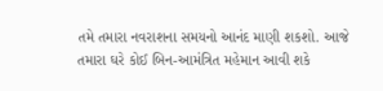તમે તમારા નવરાશના સમયનો આનંદ માણી શકશો. આજે તમારા ઘરે કોઈ બિન-આમંત્રિત મહેમાન આવી શકે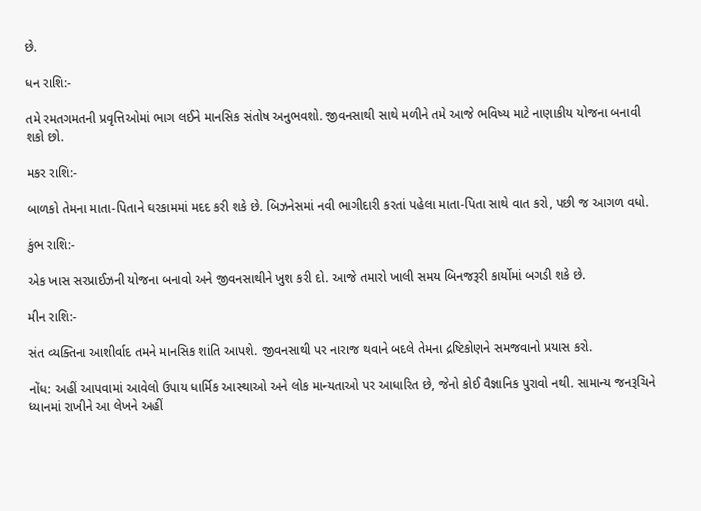છે.

ધન રાશિ:-

તમે રમતગમતની પ્રવૃત્તિઓમાં ભાગ લઈને માનસિક સંતોષ અનુભવશો. જીવનસાથી સાથે મળીને તમે આજે ભવિષ્ય માટે નાણાકીય યોજના બનાવી શકો છો.

મકર રાશિ:-

બાળકો તેમના માતા-પિતાને ઘરકામમાં મદદ કરી શકે છે. બિઝનેસમાં નવી ભાગીદારી કરતાં પહેલા માતા-પિતા સાથે વાત કરો, પછી જ આગળ વધો.

કુંભ રાશિ:-

એક ખાસ સરપ્રાઈઝની યોજના બનાવો અને જીવનસાથીને ખુશ કરી દો. આજે તમારો ખાલી સમય બિનજરૂરી કાર્યોમાં બગડી શકે છે.

મીન રાશિ:-

સંત વ્યક્તિના આશીર્વાદ તમને માનસિક શાંતિ આપશે. જીવનસાથી પર નારાજ થવાને બદલે તેમના દ્રષ્ટિકોણને સમજવાનો પ્રયાસ કરો.

નોંધ: અહીં આપવામાં આવેલો ઉપાય ધાર્મિક આસ્થાઓ અને લોક માન્યતાઓ પર આધારિત છે, જેનો કોઈ વૈજ્ઞાનિક પુરાવો નથી. સામાન્ય જનરૂચિને ધ્યાનમાં રાખીને આ લેખને અહીં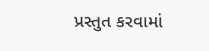પ્રસ્તુત કરવામાં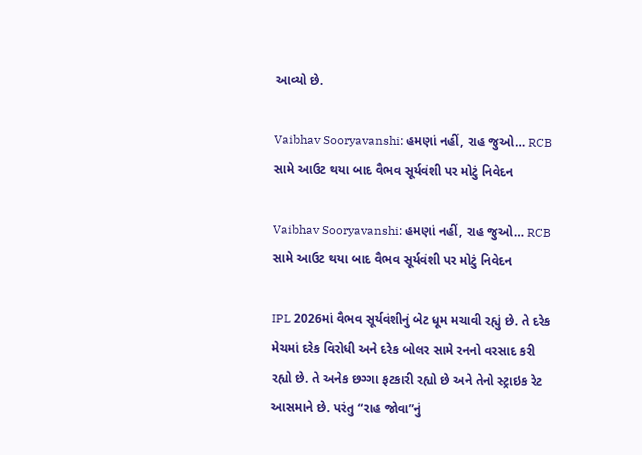આવ્યો છે.

Vaibhav Sooryavanshi: હમણાં નહીં, રાહ જુઓ… RCB સામે આઉટ થયા બાદ વૈભવ સૂર્યવંશી પર મોટું નિવેદન

Vaibhav Sooryavanshi: હમણાં નહીં, રાહ જુઓ… RCB સામે આઉટ થયા બાદ વૈભવ સૂર્યવંશી પર મોટું નિવેદન

IPL 2026માં વૈભવ સૂર્યવંશીનું બેટ ધૂમ મચાવી રહ્યું છે. તે દરેક મેચમાં દરેક વિરોધી અને દરેક બોલર સામે રનનો વરસાદ કરી રહ્યો છે. તે અનેક છગ્ગા ફટકારી રહ્યો છે અને તેનો સ્ટ્રાઇક રેટ આસમાને છે. પરંતુ “રાહ જોવા”નું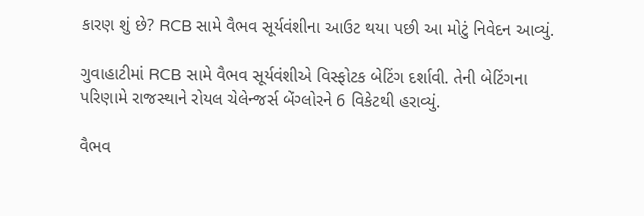કારણ શું છે? RCB સામે વૈભવ સૂર્યવંશીના આઉટ થયા પછી આ મોટું નિવેદન આવ્યું.

ગુવાહાટીમાં RCB સામે વૈભવ સૂર્યવંશીએ વિસ્ફોટક બેટિંગ દર્શાવી. તેની બેટિંગના પરિણામે રાજસ્થાને રોયલ ચેલેન્જર્સ બેંગ્લોરને 6 વિકેટથી હરાવ્યું.

વૈભવ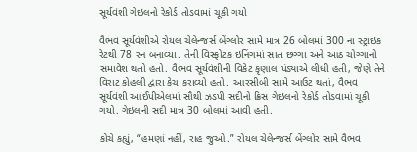સૂર્યવંશી ગેઇલનો રેકોર્ડ તોડવામાં ચૂકી ગયો

વૈભવ સૂર્યવંશીએ રોયલ ચેલેન્જર્સ બેંગ્લોર સામે માત્ર 26 બોલમાં 300 ના સ્ટ્રાઇક રેટથી 78 રન બનાવ્યા. તેની વિસ્ફોટક ઇનિંગમાં સાત છગ્ગા અને આઠ ચોગ્ગાનો સમાવેશ થતો હતો. વૈભવ સૂર્યવંશીની વિકેટ કૃણાલ પંડ્યાએ લીધી હતી, જેણે તેને વિરાટ કોહલી દ્વારા કેચ કરાવ્યો હતો. આરસીબી સામે આઉટ થતાં, વૈભવ સૂર્યવંશી આઈપીએલમાં સૌથી ઝડપી સદીનો ક્રિસ ગેઇલનો રેકોર્ડ તોડવામાં ચૂકી ગયો. ગેઇલની સદી માત્ર 30 બોલમાં આવી હતી.

કોચે કહ્યું, “હમણાં નહીં, રાહ જુઓ.” રોયલ ચેલેન્જર્સ બેંગ્લોર સામે વૈભવ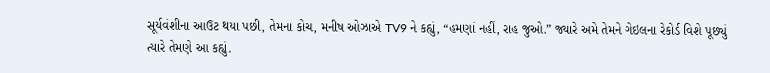સૂર્યવંશીના આઉટ થયા પછી, તેમના કોચ, મનીષ ઓઝાએ TV9 ને કહ્યું, “હમણાં નહીં, રાહ જુઓ.” જ્યારે અમે તેમને ગેઇલના રેકોર્ડ વિશે પૂછ્યું ત્યારે તેમણે આ કહ્યું.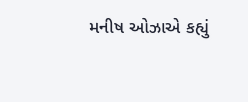મનીષ ઓઝાએ કહ્યું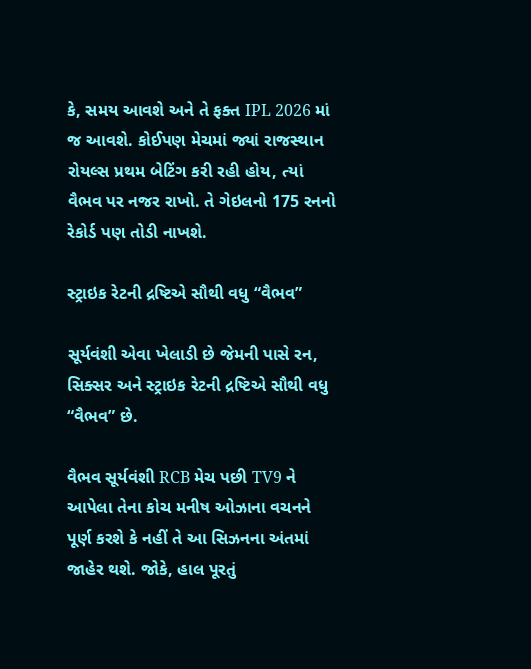કે, સમય આવશે અને તે ફક્ત IPL 2026 માં જ આવશે. કોઈપણ મેચમાં જ્યાં રાજસ્થાન રોયલ્સ પ્રથમ બેટિંગ કરી રહી હોય, ત્યાં વૈભવ પર નજર રાખો. તે ગેઇલનો 175 રનનો રેકોર્ડ પણ તોડી નાખશે.

સ્ટ્રાઇક રેટની દ્રષ્ટિએ સૌથી વધુ “વૈભવ”

સૂર્યવંશી એવા ખેલાડી છે જેમની પાસે રન, સિક્સર અને સ્ટ્રાઇક રેટની દ્રષ્ટિએ સૌથી વધુ “વૈભવ” છે.

વૈભવ સૂર્યવંશી RCB મેચ પછી TV9 ને આપેલા તેના કોચ મનીષ ઓઝાના વચનને પૂર્ણ કરશે કે નહીં તે આ સિઝનના અંતમાં જાહેર થશે. જોકે, હાલ પૂરતું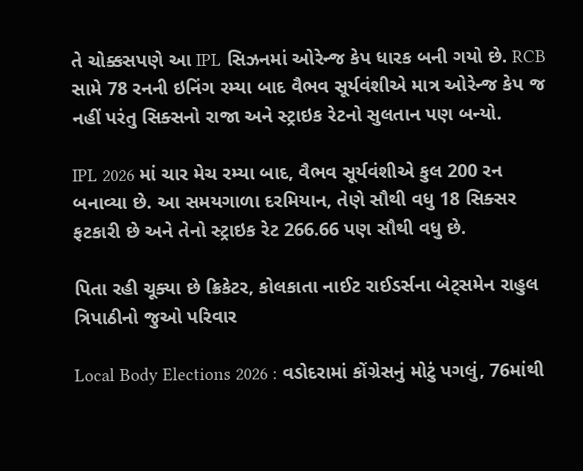તે ચોક્કસપણે આ IPL સિઝનમાં ઓરેન્જ કેપ ધારક બની ગયો છે. RCB સામે 78 રનની ઇનિંગ રમ્યા બાદ વૈભવ સૂર્યવંશીએ માત્ર ઓરેન્જ કેપ જ નહીં પરંતુ સિક્સનો રાજા અને સ્ટ્રાઇક રેટનો સુલતાન પણ બન્યો.

IPL 2026 માં ચાર મેચ રમ્યા બાદ, વૈભવ સૂર્યવંશીએ કુલ 200 રન બનાવ્યા છે. આ સમયગાળા દરમિયાન, તેણે સૌથી વધુ 18 સિક્સર ફટકારી છે અને તેનો સ્ટ્રાઇક રેટ 266.66 પણ સૌથી વધુ છે.

પિતા રહી ચૂક્યા છે ક્રિકેટર, કોલકાતા નાઈટ રાઈડર્સના બેટ્સમેન રાહુલ ત્રિપાઠીનો જુઓ પરિવાર

Local Body Elections 2026 : વડોદરામાં કોંગ્રેસનું મોટું પગલું, 76માંથી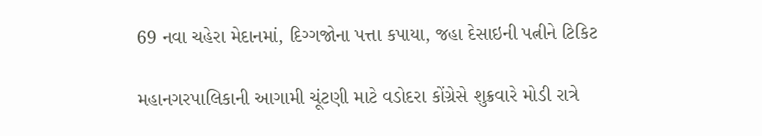69 નવા ચહેરા મેદાનમાં, દિગ્ગજોના પત્તા કપાયા, જહા દેસાઇની પત્નીને ટિકિટ

મહાનગરપાલિકાની આગામી ચૂંટણી માટે વડોદરા કોંગ્રેસે શુક્રવારે મોડી રાત્રે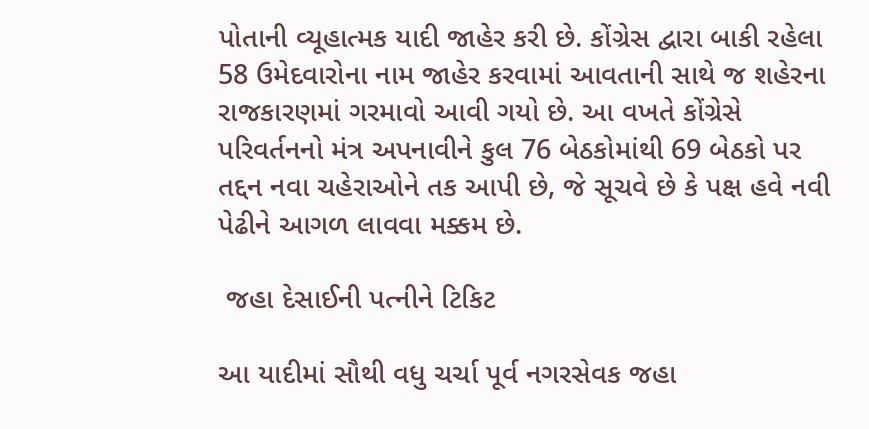પોતાની વ્યૂહાત્મક યાદી જાહેર કરી છે. કોંગ્રેસ દ્વારા બાકી રહેલા 58 ઉમેદવારોના નામ જાહેર કરવામાં આવતાની સાથે જ શહેરના રાજકારણમાં ગરમાવો આવી ગયો છે. આ વખતે કોંગ્રેસે પરિવર્તનનો મંત્ર અપનાવીને કુલ 76 બેઠકોમાંથી 69 બેઠકો પર તદ્દન નવા ચહેરાઓને તક આપી છે, જે સૂચવે છે કે પક્ષ હવે નવી પેઢીને આગળ લાવવા મક્કમ છે.

 જહા દેસાઈની પત્નીને ટિકિટ

આ યાદીમાં સૌથી વધુ ચર્ચા પૂર્વ નગરસેવક જહા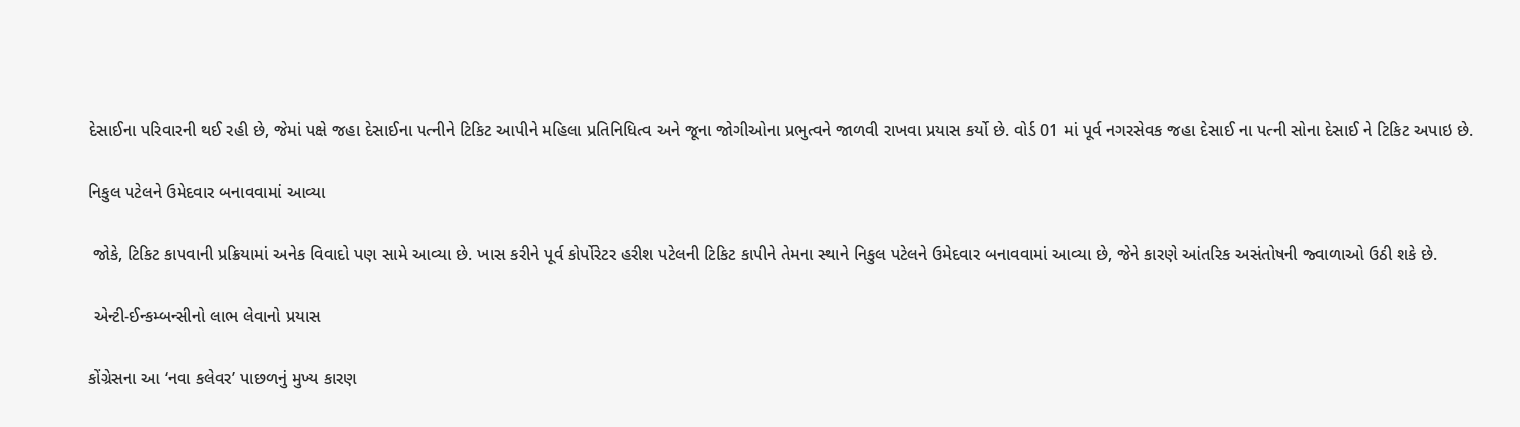દેસાઈના પરિવારની થઈ રહી છે, જેમાં પક્ષે જહા દેસાઈના પત્નીને ટિકિટ આપીને મહિલા પ્રતિનિધિત્વ અને જૂના જોગીઓના પ્રભુત્વને જાળવી રાખવા પ્રયાસ કર્યો છે. વોર્ડ 01 માં પૂર્વ નગરસેવક જહા દેસાઈ ના પત્ની સોના દેસાઈ ને ટિકિટ અપાઇ છે.

નિકુલ પટેલને ઉમેદવાર બનાવવામાં આવ્યા

 જોકે, ટિકિટ કાપવાની પ્રક્રિયામાં અનેક વિવાદો પણ સામે આવ્યા છે. ખાસ કરીને પૂર્વ કોર્પોરેટર હરીશ પટેલની ટિકિટ કાપીને તેમના સ્થાને નિકુલ પટેલને ઉમેદવાર બનાવવામાં આવ્યા છે, જેને કારણે આંતરિક અસંતોષની જ્વાળાઓ ઉઠી શકે છે.

 એન્ટી-ઈન્કમ્બન્સીનો લાભ લેવાનો પ્રયાસ

કોંગ્રેસના આ ‘નવા કલેવર’ પાછળનું મુખ્ય કારણ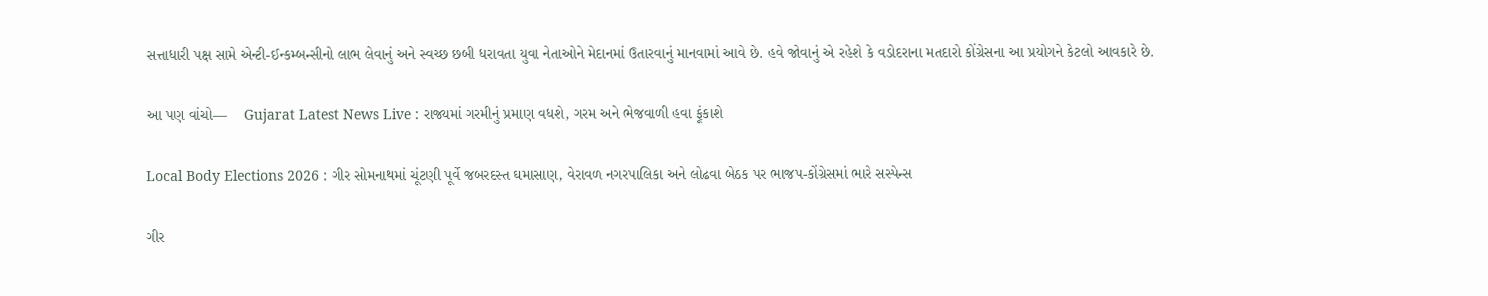સત્તાધારી પક્ષ સામે એન્ટી-ઈન્કમ્બન્સીનો લાભ લેવાનું અને સ્વચ્છ છબી ધરાવતા યુવા નેતાઓને મેદાનમાં ઉતારવાનું માનવામાં આવે છે. હવે જોવાનું એ રહેશે કે વડોદરાના મતદારો કોંગ્રેસના આ પ્રયોગને કેટલો આવકારે છે.

આ પણ વાંચો—    Gujarat Latest News Live : રાજ્યમાં ગરમીનું પ્રમાણ વધશે, ગરમ અને ભેજવાળી હવા ફૂંકાશે

Local Body Elections 2026 : ગીર સોમનાથમાં ચૂંટણી પૂર્વે જબરદસ્ત ઘમાસાણ, વેરાવળ નગરપાલિકા અને લોઢવા બેઠક પર ભાજપ-કોંગ્રેસમાં ભારે સસ્પેન્સ

ગીર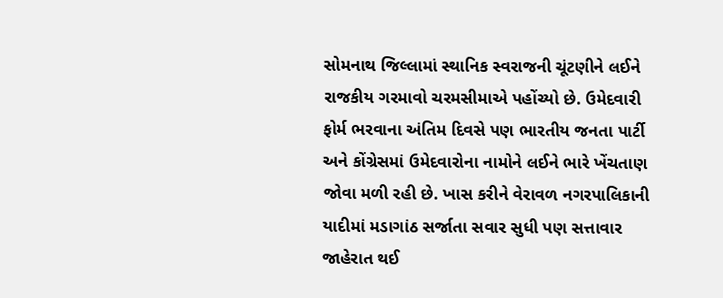સોમનાથ જિલ્લામાં સ્થાનિક સ્વરાજની ચૂંટણીને લઈને રાજકીય ગરમાવો ચરમસીમાએ પહોંચ્યો છે. ઉમેદવારી ફોર્મ ભરવાના અંતિમ દિવસે પણ ભારતીય જનતા પાર્ટી અને કોંગ્રેસમાં ઉમેદવારોના નામોને લઈને ભારે ખેંચતાણ જોવા મળી રહી છે. ખાસ કરીને વેરાવળ નગરપાલિકાની યાદીમાં મડાગાંઠ સર્જાતા સવાર સુધી પણ સત્તાવાર જાહેરાત થઈ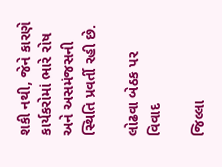શકી નથી, જેને કારણે કાર્યકરોમાં ભારે રોષ અને અસમંજસની સ્થિતિ પ્રવર્તી રહી છે.

લોઢવા બેઠક પર વિવાદ

જિલ્લા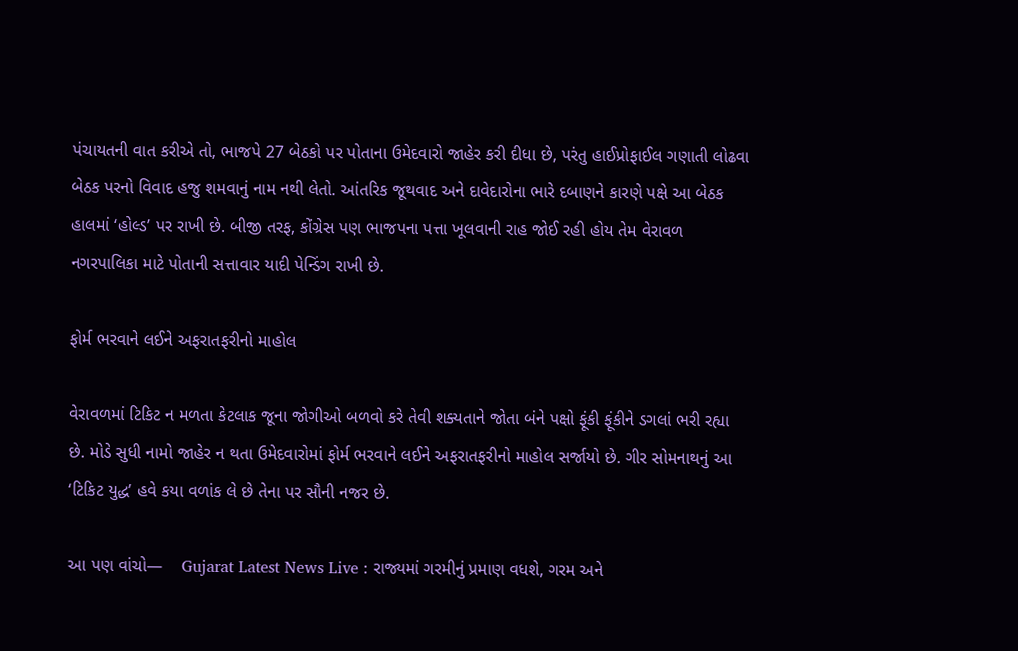પંચાયતની વાત કરીએ તો, ભાજપે 27 બેઠકો પર પોતાના ઉમેદવારો જાહેર કરી દીધા છે, પરંતુ હાઈપ્રોફાઈલ ગણાતી લોઢવા બેઠક પરનો વિવાદ હજુ શમવાનું નામ નથી લેતો. આંતરિક જૂથવાદ અને દાવેદારોના ભારે દબાણને કારણે પક્ષે આ બેઠક હાલમાં ‘હોલ્ડ’ પર રાખી છે. બીજી તરફ, કોંગ્રેસ પણ ભાજપના પત્તા ખૂલવાની રાહ જોઈ રહી હોય તેમ વેરાવળ નગરપાલિકા માટે પોતાની સત્તાવાર યાદી પેન્ડિંગ રાખી છે.

ફોર્મ ભરવાને લઈને અફરાતફરીનો માહોલ

વેરાવળમાં ટિકિટ ન મળતા કેટલાક જૂના જોગીઓ બળવો કરે તેવી શક્યતાને જોતા બંને પક્ષો ફૂંકી ફૂંકીને ડગલાં ભરી રહ્યા છે. મોડે સુધી નામો જાહેર ન થતા ઉમેદવારોમાં ફોર્મ ભરવાને લઈને અફરાતફરીનો માહોલ સર્જાયો છે. ગીર સોમનાથનું આ ‘ટિકિટ યુદ્ધ’ હવે કયા વળાંક લે છે તેના પર સૌની નજર છે.

આ પણ વાંચો—    Gujarat Latest News Live : રાજ્યમાં ગરમીનું પ્રમાણ વધશે, ગરમ અને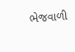ભેજવાળી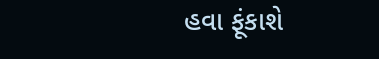હવા ફૂંકાશે